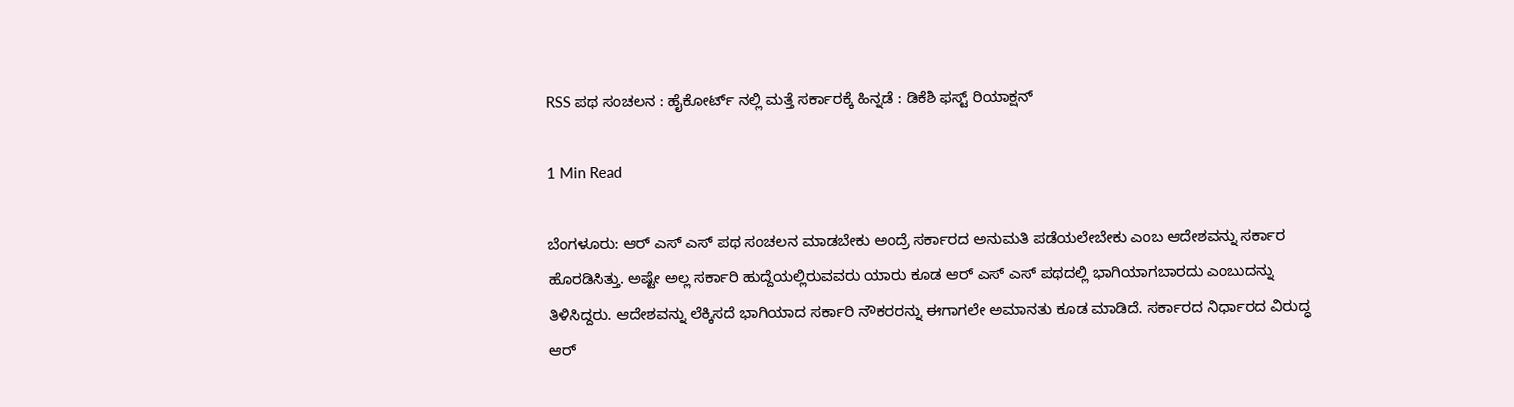RSS ಪಥ ಸಂಚಲನ : ಹೈಕೋರ್ಟ್ ನಲ್ಲಿ ಮತ್ತೆ ಸರ್ಕಾರಕ್ಕೆ ಹಿನ್ನಡೆ : ಡಿಕೆಶಿ ಫಸ್ಟ್ ರಿಯಾಕ್ಷನ್

1 Min Read

ಬೆಂಗಳೂರು: ಆರ್ ಎಸ್ ಎಸ್ ಪಥ ಸಂಚಲನ ಮಾಡಬೇಕು ಅಂದ್ರೆ ಸರ್ಕಾರದ ಅನುಮತಿ ಪಡೆಯಲೇಬೇಕು ಎಂಬ ಆದೇಶವನ್ನು ಸರ್ಕಾರ ಹೊರಡಿಸಿತ್ತು. ಅಷ್ಟೇ ಅಲ್ಲ ಸರ್ಕಾರಿ ಹುದ್ದೆಯಲ್ಲಿರುವವರು ಯಾರು ಕೂಡ ಆರ್ ಎಸ್ ಎಸ್ ಪಥದಲ್ಲಿ ಭಾಗಿಯಾಗಬಾರದು ಎಂಬುದನ್ನು ತಿಳಿಸಿದ್ದರು. ಆದೇಶವನ್ನು ಲೆಕ್ಕಿಸದೆ ಭಾಗಿಯಾದ ಸರ್ಕಾರಿ ನೌಕರರನ್ನು ಈಗಾಗಲೇ ಅಮಾನತು ಕೂಡ ಮಾಡಿದೆ. ಸರ್ಕಾರದ ನಿರ್ಧಾರದ ವಿರುದ್ಧ ಆರ್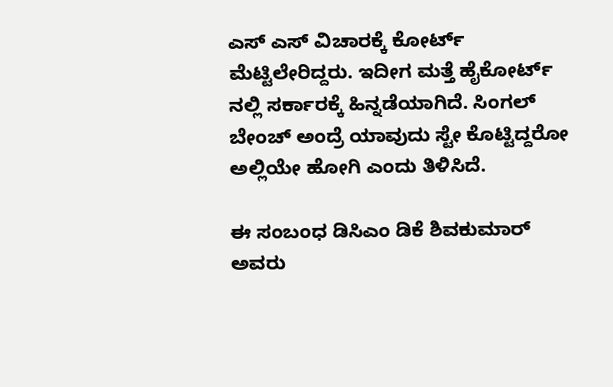ಎಸ್ ಎಸ್ ವಿಚಾರಕ್ಕೆ ಕೋರ್ಟ್ ಮೆಟ್ಟಿಲೇರಿದ್ದರು. ಇದೀಗ ಮತ್ತೆ ಹೈಕೋರ್ಟ್ ನಲ್ಲಿ ಸರ್ಕಾರಕ್ಕೆ ಹಿನ್ನಡೆಯಾಗಿದೆ. ಸಿಂಗಲ್ ಬೇಂಚ್ ಅಂದ್ರೆ ಯಾವುದು ಸ್ಟೇ ಕೊಟ್ಟಿದ್ದರೋ ಅಲ್ಲಿಯೇ ಹೋಗಿ ಎಂದು ತಿಳಿಸಿದೆ.

ಈ ಸಂಬಂಧ ಡಿಸಿಎಂ ಡಿಕೆ ಶಿವಕುಮಾರ್ ಅವರು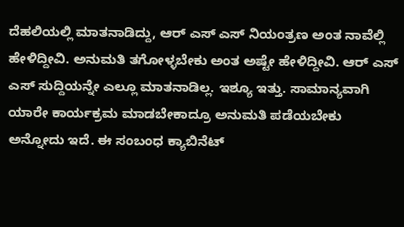ದೆಹಲಿಯಲ್ಲಿ ಮಾತನಾಡಿದ್ದು, ಆರ್ ಎಸ್ ಎಸ್ ನಿಯಂತ್ರಣ ಅಂತ ನಾವೆಲ್ಲಿ ಹೇಳಿದ್ದೀವಿ. ಅನುಮತಿ ತಗೋಳ್ಳಬೇಕು ಅಂತ ಅಷ್ಟೇ ಹೇಳಿದ್ದೀವಿ. ಆರ್ ಎಸ್ ಎಸ್ ಸುದ್ದಿಯನ್ನೇ ಎಲ್ಲೂ ಮಾತನಾಡಿಲ್ಲ. ಇಶ್ಯೂ ಇತ್ತು. ಸಾಮಾನ್ಯವಾಗಿ ಯಾರೇ ಕಾರ್ಯಕ್ರಮ ಮಾಡಬೇಕಾದ್ರೂ ಅನುಮತಿ ಪಡೆಯಬೇಕು ಅನ್ನೋದು ಇದೆ. ಈ ಸಂಬಂಧ ಕ್ಯಾಬಿನೆಟ್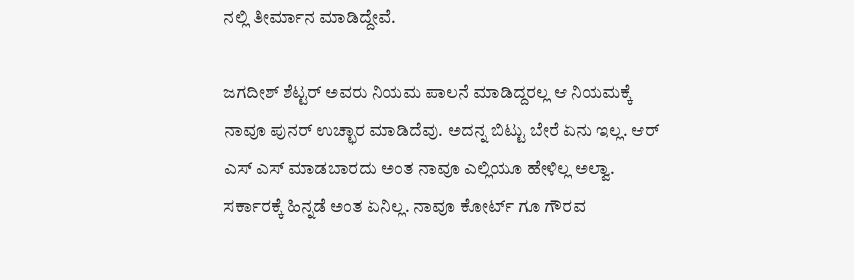ನಲ್ಲಿ ತೀರ್ಮಾನ ಮಾಡಿದ್ದೇವೆ.

ಜಗದೀಶ್ ಶೆಟ್ಟರ್ ಅವರು ನಿಯಮ ಪಾಲನೆ ಮಾಡಿದ್ದರಲ್ಲ ಆ ನಿಯಮಕ್ಕೆ ನಾವೂ ಪುನರ್ ಉಚ್ಛಾರ ಮಾಡಿದೆವು. ಅದನ್ನ ಬಿಟ್ಟು ಬೇರೆ ಏನು ಇಲ್ಲ. ಆರ್ ಎಸ್ ಎಸ್ ಮಾಡಬಾರದು ಅಂತ ನಾವೂ ಎಲ್ಲಿಯೂ ಹೇಳಿಲ್ಲ ಅಲ್ವಾ. ಸರ್ಕಾರಕ್ಕೆ ಹಿನ್ನಡೆ ಅಂತ ಏನಿಲ್ಲ. ನಾವೂ ಕೋರ್ಟ್ ಗೂ ಗೌರವ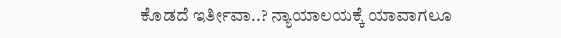ಕೊಡದೆ ಇರ್ತೀವಾ..? ನ್ಯಾಯಾಲಯಕ್ಕೆ ಯಾವಾಗಲೂ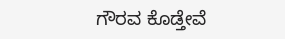ಗೌರವ ಕೊಡ್ತೇವೆ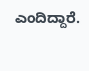ಎಂದಿದ್ದಾರೆ.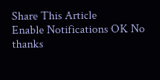Share This Article
Enable Notifications OK No thanks